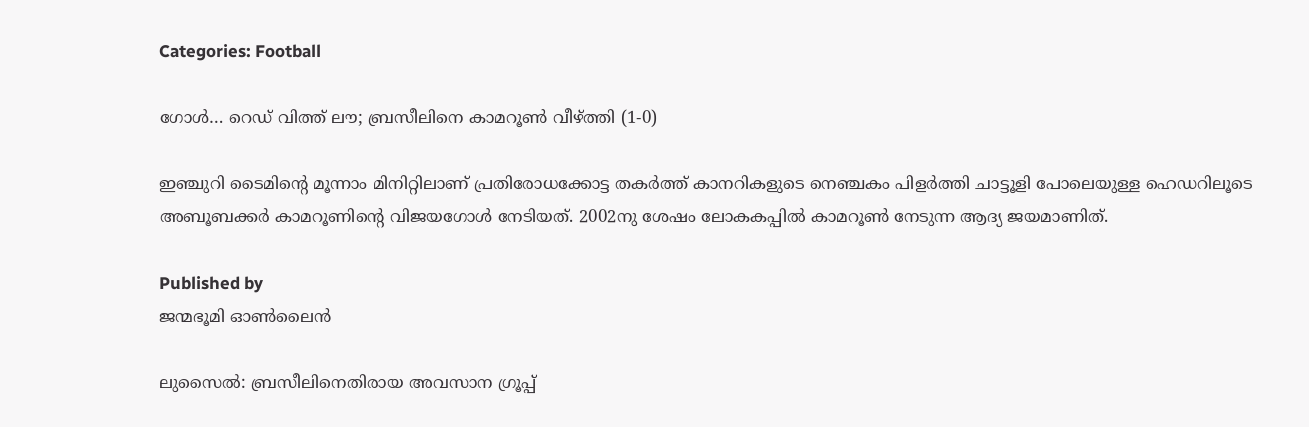Categories: Football

ഗോള്‍… റെഡ് വിത്ത് ലൗ; ബ്രസീലിനെ കാമറൂണ്‍ വീഴ്‌ത്തി (1-0)

ഇഞ്ചുറി ടൈമിന്റെ മൂന്നാം മിനിറ്റിലാണ് പ്രതിരോധക്കോട്ട തകര്‍ത്ത് കാനറികളുടെ നെഞ്ചകം പിളര്‍ത്തി ചാട്ടൂളി പോലെയുള്ള ഹെഡറിലൂടെ അബൂബക്കര്‍ കാമറൂണിന്റെ വിജയഗോള്‍ നേടിയത്. 2002നു ശേഷം ലോകകപ്പില്‍ കാമറൂണ്‍ നേടുന്ന ആദ്യ ജയമാണിത്.

Published by
ജന്മഭൂമി ഓണ്‍ലൈന്‍

ലുസൈല്‍: ബ്രസീലിനെതിരായ അവസാന ഗ്രൂപ്പ്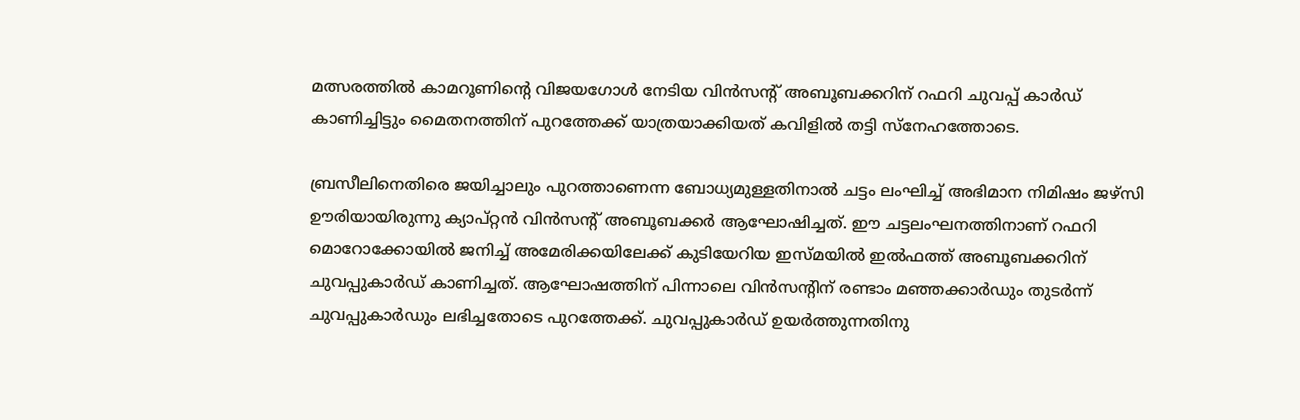മത്സരത്തില്‍ കാമറൂണിന്റെ വിജയഗോള്‍ നേടിയ വിന്‍സന്റ് അബൂബക്കറിന് റഫറി ചുവപ്പ് കാര്‍ഡ് കാണിച്ചിട്ടും മൈതനത്തിന് പുറത്തേക്ക് യാത്രയാക്കിയത് കവിളില്‍ തട്ടി സ്നേഹത്തോടെ.

ബ്രസീലിനെതിരെ ജയിച്ചാലും പുറത്താണെന്ന ബോധ്യമുള്ളതിനാല്‍ ചട്ടം ലംഘിച്ച് അഭിമാന നിമിഷം ജഴ്സി ഊരിയായിരുന്നു ക്യാപ്റ്റന്‍ വിന്‍സന്റ് അബൂബക്കര്‍ ആഘോഷിച്ചത്. ഈ ചട്ടലംഘനത്തിനാണ് റഫറി മൊറോക്കോയില്‍ ജനിച്ച് അമേരിക്കയിലേക്ക് കുടിയേറിയ ഇസ്മയില്‍ ഇല്‍ഫത്ത് അബൂബക്കറിന് ചുവപ്പുകാര്‍ഡ് കാണിച്ചത്. ആഘോഷത്തിന് പിന്നാലെ വിന്‍സന്റിന് രണ്ടാം മഞ്ഞക്കാര്‍ഡും തുടര്‍ന്ന് ചുവപ്പുകാര്‍ഡും ലഭിച്ചതോടെ പുറത്തേക്ക്. ചുവപ്പുകാര്‍ഡ് ഉയര്‍ത്തുന്നതിനു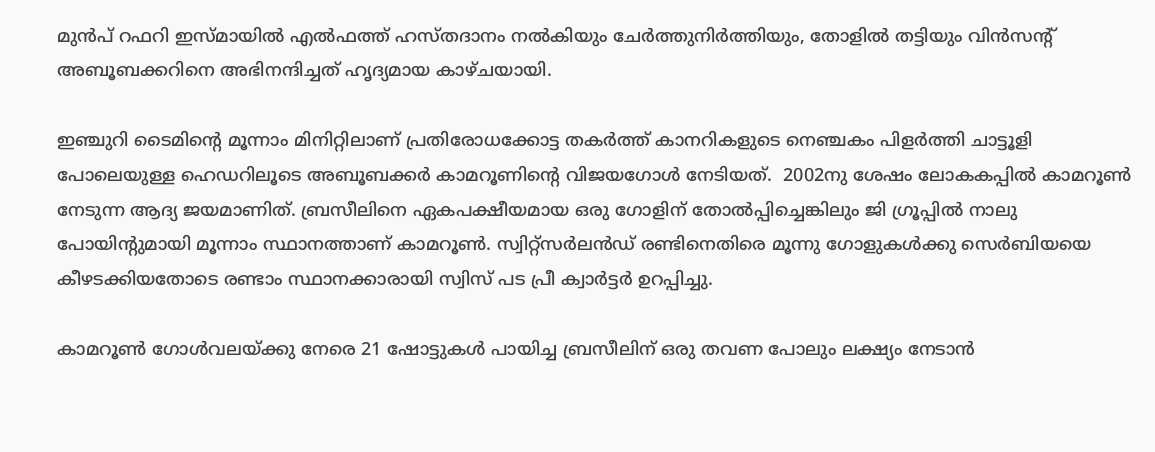മുന്‍പ് റഫറി ഇസ്മായില്‍ എല്‍ഫത്ത് ഹസ്തദാനം നല്‍കിയും ചേര്‍ത്തുനിര്‍ത്തിയും, തോളില്‍ തട്ടിയും വിന്‍സന്റ് അബൂബക്കറിനെ അഭിനന്ദിച്ചത് ഹൃദ്യമായ കാഴ്ചയായി.

ഇഞ്ചുറി ടൈമിന്റെ മൂന്നാം മിനിറ്റിലാണ് പ്രതിരോധക്കോട്ട തകര്‍ത്ത് കാനറികളുടെ നെഞ്ചകം പിളര്‍ത്തി ചാട്ടൂളി പോലെയുള്ള ഹെഡറിലൂടെ അബൂബക്കര്‍ കാമറൂണിന്റെ വിജയഗോള്‍ നേടിയത്.  2002നു ശേഷം ലോകകപ്പില്‍ കാമറൂണ്‍ നേടുന്ന ആദ്യ ജയമാണിത്. ബ്രസീലിനെ ഏകപക്ഷീയമായ ഒരു ഗോളിന് തോല്‍പ്പിച്ചെങ്കിലും ജി ഗ്രൂപ്പില്‍ നാലു പോയിന്റുമായി മൂന്നാം സ്ഥാനത്താണ് കാമറൂണ്‍. സ്വിറ്റ്സര്‍ലന്‍ഡ് രണ്ടിനെതിരെ മൂന്നു ഗോളുകള്‍ക്കു സെര്‍ബിയയെ കീഴടക്കിയതോടെ രണ്ടാം സ്ഥാനക്കാരായി സ്വിസ് പട പ്രീ ക്വാര്‍ട്ടര്‍ ഉറപ്പിച്ചു.

കാമറൂണ്‍ ഗോള്‍വലയ്‌ക്കു നേരെ 21 ഷോട്ടുകള്‍ പായിച്ച ബ്രസീലിന് ഒരു തവണ പോലും ലക്ഷ്യം നേടാന്‍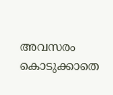അവസരം കൊടുക്കാതെ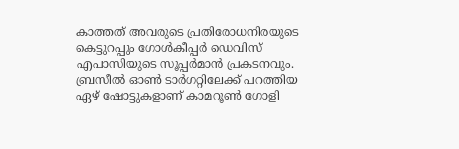കാത്തത് അവരുടെ പ്രതിരോധനിരയുടെ കെട്ടുറപ്പും ഗോള്‍കീപ്പര്‍ ഡെവിസ് എപാസിയുടെ സൂപ്പര്‍മാന്‍ പ്രകടനവും. ബ്രസീല്‍ ഓണ്‍ ടാര്‍ഗറ്റിലേക്ക് പറത്തിയ ഏഴ് ഷോട്ടുകളാണ് കാമറൂണ്‍ ഗോളി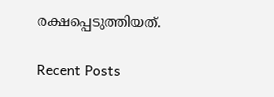രക്ഷപ്പെടുത്തിയത്.

Recent Posts